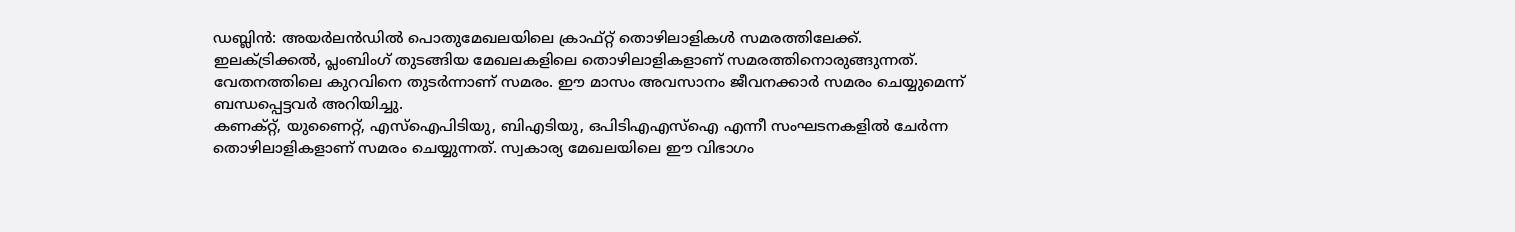ഡബ്ലിൻ: അയർലൻഡിൽ പൊതുമേഖലയിലെ ക്രാഫ്റ്റ് തൊഴിലാളികൾ സമരത്തിലേക്ക്. ഇലക്ട്രിക്കൽ, പ്ലംബിംഗ് തുടങ്ങിയ മേഖലകളിലെ തൊഴിലാളികളാണ് സമരത്തിനൊരുങ്ങുന്നത്. വേതനത്തിലെ കുറവിനെ തുടർന്നാണ് സമരം. ഈ മാസം അവസാനം ജീവനക്കാർ സമരം ചെയ്യുമെന്ന് ബന്ധപ്പെട്ടവർ അറിയിച്ചു.
കണക്റ്റ്, യുണൈറ്റ്, എസ്ഐപിടിയു, ബിഎടിയു, ഒപിടിഎഎസ്ഐ എന്നീ സംഘടനകളിൽ ചേർന്ന തൊഴിലാളികളാണ് സമരം ചെയ്യുന്നത്. സ്വകാര്യ മേഖലയിലെ ഈ വിഭാഗം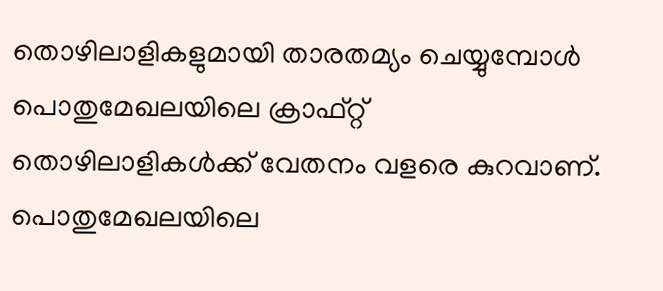തൊഴിലാളികളുമായി താരതമ്യം ചെയ്യുമ്പോൾ പൊതുമേഖലയിലെ ക്രാഫ്റ്റ് തൊഴിലാളികൾക്ക് വേതനം വളരെ കുറവാണ്. പൊതുമേഖലയിലെ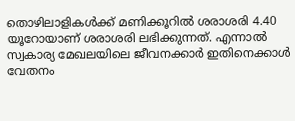തൊഴിലാളികൾക്ക് മണിക്കൂറിൽ ശരാശരി 4.40 യൂറോയാണ് ശരാശരി ലഭിക്കുന്നത്. എന്നാൽ സ്വകാര്യ മേഖലയിലെ ജീവനക്കാർ ഇതിനെക്കാൾ വേതനം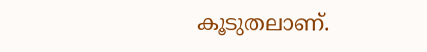കൂടുതലാണ്.